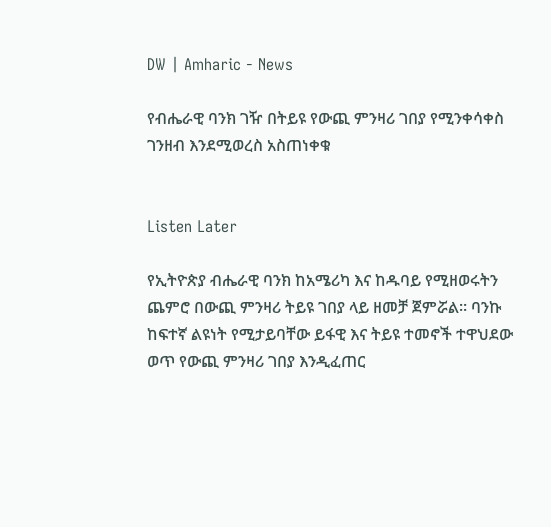DW | Amharic - News

የብሔራዊ ባንክ ገዥ በትይዩ የውጪ ምንዛሪ ገበያ የሚንቀሳቀስ ገንዘብ እንደሚወረስ አስጠነቀቁ


Listen Later

የኢትዮጵያ ብሔራዊ ባንክ ከአሜሪካ እና ከዱባይ የሚዘወሩትን ጨምሮ በውጪ ምንዛሪ ትይዩ ገበያ ላይ ዘመቻ ጀምሯል። ባንኩ ከፍተኛ ልዩነት የሚታይባቸው ይፋዊ እና ትይዩ ተመኖች ተዋህደው ወጥ የውጪ ምንዛሪ ገበያ እንዲፈጠር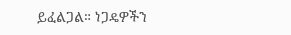ይፈልጋል። ነጋዴዎችን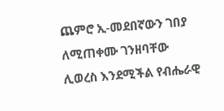ጨምሮ ኢ-መደበኛውን ገበያ ለሚጠቀሙ ገንዘባቸው ሊወረስ እንደሚችል የብሔራዊ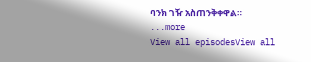ባንክ ገዥ አስጠንቅቀዋል።
...more
View all episodesView all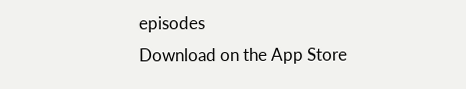episodes
Download on the App Store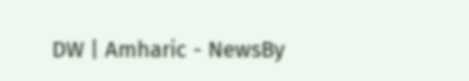DW | Amharic - NewsBy